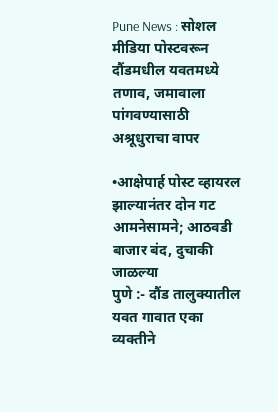Pune News : सोशल मीडिया पोस्टवरून दौंडमधील यवतमध्ये तणाव, जमावाला पांगवण्यासाठी अश्रूधुराचा वापर

•आक्षेपार्ह पोस्ट व्हायरल झाल्यानंतर दोन गट आमनेसामने; आठवडी बाजार बंद, दुचाकी जाळल्या
पुणे :- दौंड तालुक्यातील यवत गावात एका व्यक्तीने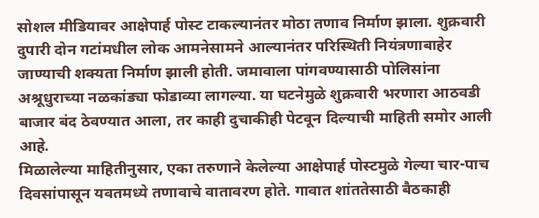सोशल मीडियावर आक्षेपार्ह पोस्ट टाकल्यानंतर मोठा तणाव निर्माण झाला. शुक्रवारी दुपारी दोन गटांमधील लोक आमनेसामने आल्यानंतर परिस्थिती नियंत्रणाबाहेर जाण्याची शक्यता निर्माण झाली होती. जमावाला पांगवण्यासाठी पोलिसांना अश्रूधुराच्या नळकांड्या फोडाव्या लागल्या. या घटनेमुळे शुक्रवारी भरणारा आठवडी बाजार बंद ठेवण्यात आला, तर काही दुचाकीही पेटवून दिल्याची माहिती समोर आली आहे.
मिळालेल्या माहितीनुसार, एका तरुणाने केलेल्या आक्षेपार्ह पोस्टमुळे गेल्या चार-पाच दिवसांपासून यवतमध्ये तणावाचे वातावरण होते. गावात शांततेसाठी बैठकाही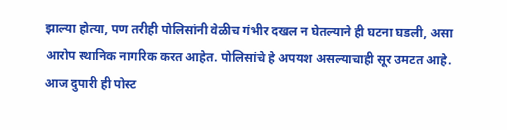झाल्या होत्या, पण तरीही पोलिसांनी वेळीच गंभीर दखल न घेतल्याने ही घटना घडली, असा आरोप स्थानिक नागरिक करत आहेत. पोलिसांचे हे अपयश असल्याचाही सूर उमटत आहे.
आज दुपारी ही पोस्ट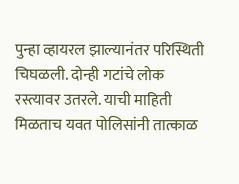पुन्हा व्हायरल झाल्यानंतर परिस्थिती चिघळली. दोन्ही गटांचे लोक रस्त्यावर उतरले. याची माहिती मिळताच यवत पोलिसांनी तात्काळ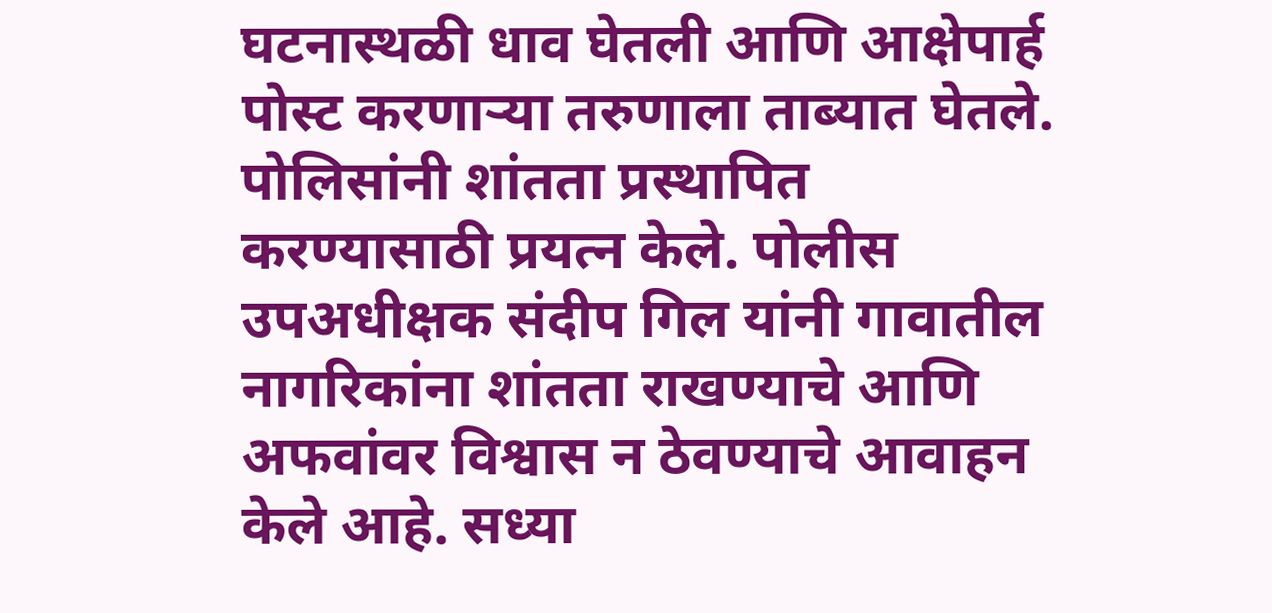घटनास्थळी धाव घेतली आणि आक्षेपार्ह पोस्ट करणाऱ्या तरुणाला ताब्यात घेतले. पोलिसांनी शांतता प्रस्थापित करण्यासाठी प्रयत्न केले. पोलीस उपअधीक्षक संदीप गिल यांनी गावातील नागरिकांना शांतता राखण्याचे आणि अफवांवर विश्वास न ठेवण्याचे आवाहन केले आहे. सध्या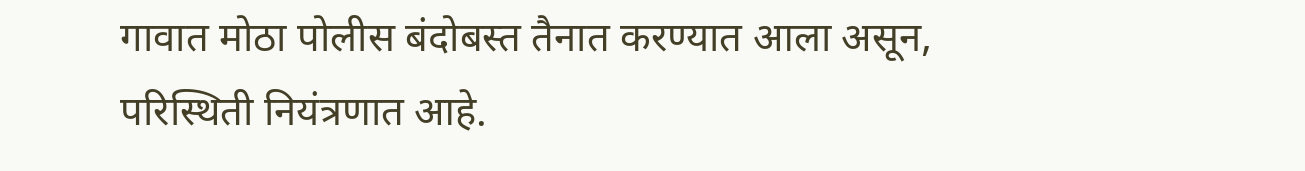गावात मोठा पोलीस बंदोबस्त तैनात करण्यात आला असून, परिस्थिती नियंत्रणात आहे.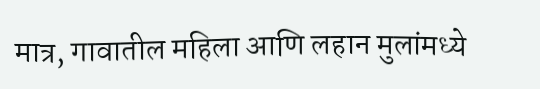मात्र, गावातील महिला आणि लहान मुलांमध्ये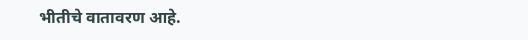भीतीचे वातावरण आहे.